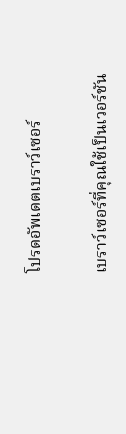โปรดอัพเดตเบราว์เซอร์

เบราว์เซอร์ที่คุณใช้เป็นเวอร์ชัน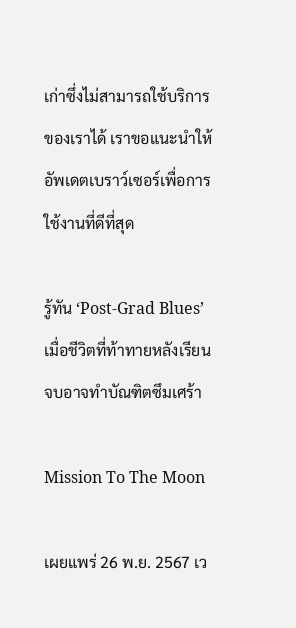เก่าซึ่งไม่สามารถใช้บริการของเราได้ เราขอแนะนำให้อัพเดตเบราว์เซอร์เพื่อการใช้งานที่ดีที่สุด

รู้ทัน ‘Post-Grad Blues’ เมื่อชีวิตที่ท้าทายหลังเรียนจบอาจทำบัณฑิตซึมเศร้า

Mission To The Moon

เผยแพร่ 26 พ.ย. 2567 เว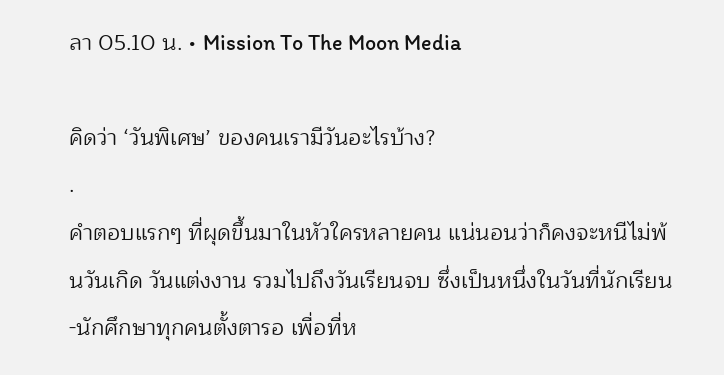ลา 05.10 น. • Mission To The Moon Media

คิดว่า ‘วันพิเศษ’ ของคนเรามีวันอะไรบ้าง?
.
คำตอบแรกๆ ที่ผุดขึ้นมาในหัวใครหลายคน แน่นอนว่าก็คงจะหนีไม่พ้นวันเกิด วันแต่งงาน รวมไปถึงวันเรียนจบ ซึ่งเป็นหนึ่งในวันที่นักเรียน-นักศึกษาทุกคนตั้งตารอ เพื่อที่ห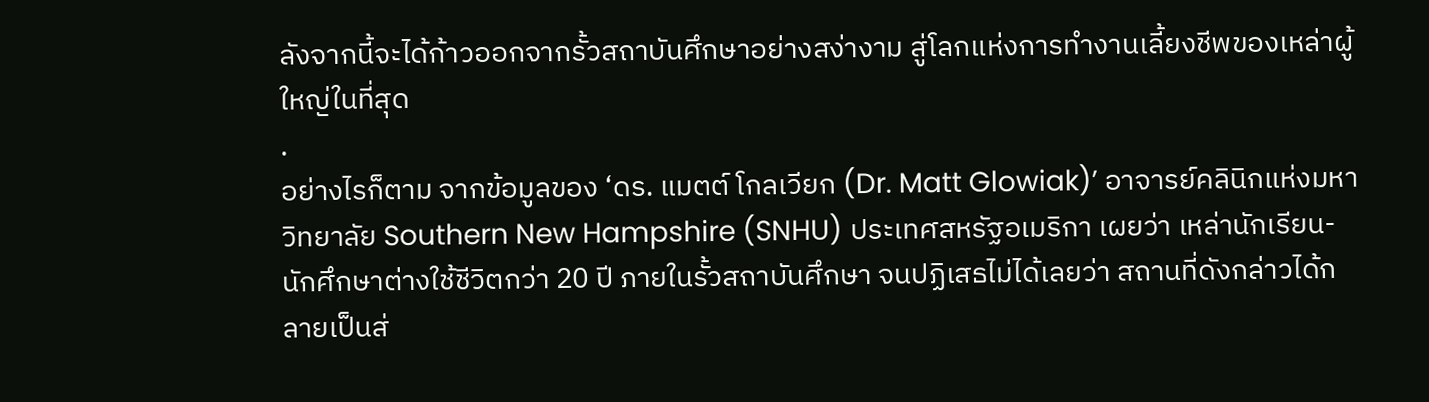ลังจากนี้จะได้ก้าวออกจากรั้วสถาบันศึกษาอย่างสง่างาม สู่โลกแห่งการทำงานเลี้ยงชีพของเหล่าผู้ใหญ่ในที่สุด
.
อย่างไรก็ตาม จากข้อมูลของ ‘ดร. แมตต์ โกลเวียก (Dr. Matt Glowiak)’ อาจารย์คลินิกแห่งมหาวิทยาลัย Southern New Hampshire (SNHU) ประเทศสหรัฐอเมริกา เผยว่า เหล่านักเรียน-นักศึกษาต่างใช้ชีวิตกว่า 20 ปี ภายในรั้วสถาบันศึกษา จนปฏิเสธไม่ได้เลยว่า สถานที่ดังกล่าวได้กลายเป็นส่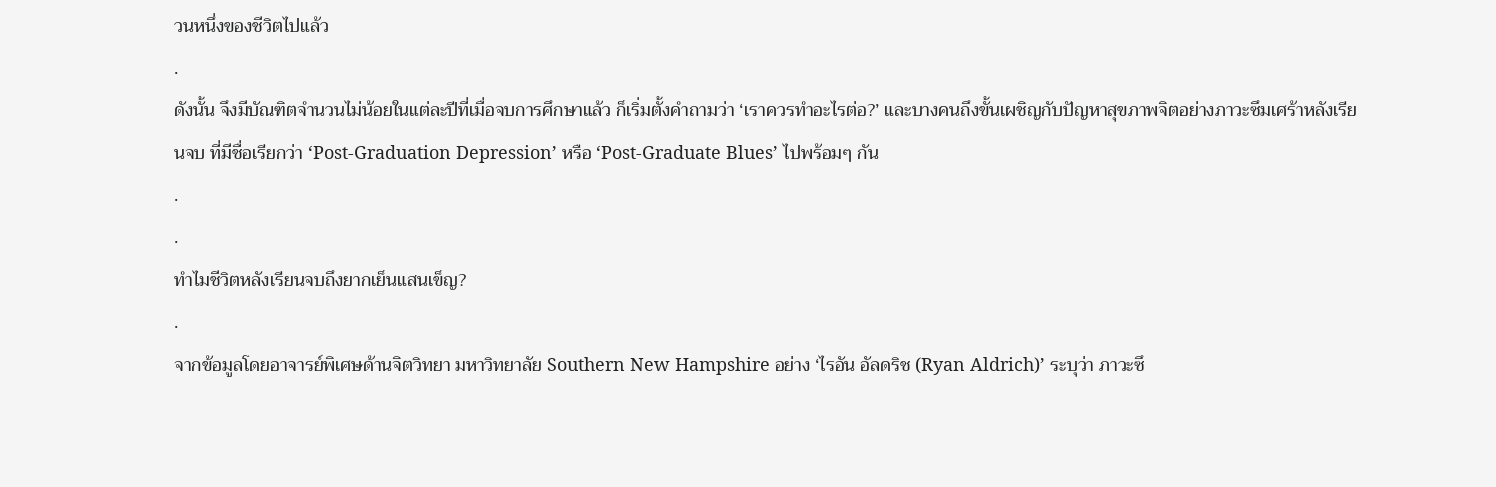วนหนึ่งของชีวิตไปแล้ว
.
ดังนั้น จึงมีบัณฑิตจำนวนไม่น้อยในแต่ละปีที่เมื่อจบการศึกษาแล้ว ก็เริ่มตั้งคำถามว่า ‘เราควรทำอะไรต่อ?’ และบางคนถึงขั้นเผชิญกับปัญหาสุขภาพจิตอย่างภาวะซึมเศร้าหลังเรียนจบ ที่มีชื่อเรียกว่า ‘Post-Graduation Depression’ หรือ ‘Post-Graduate Blues’ ไปพร้อมๆ กัน
.
.
ทำไมชีวิตหลังเรียนจบถึงยากเย็นแสนเข็ญ?
.
จากข้อมูลโดยอาจารย์พิเศษด้านจิตวิทยา มหาวิทยาลัย Southern New Hampshire อย่าง ‘ไรอัน อัลดริช (Ryan Aldrich)’ ระบุว่า ภาวะซึ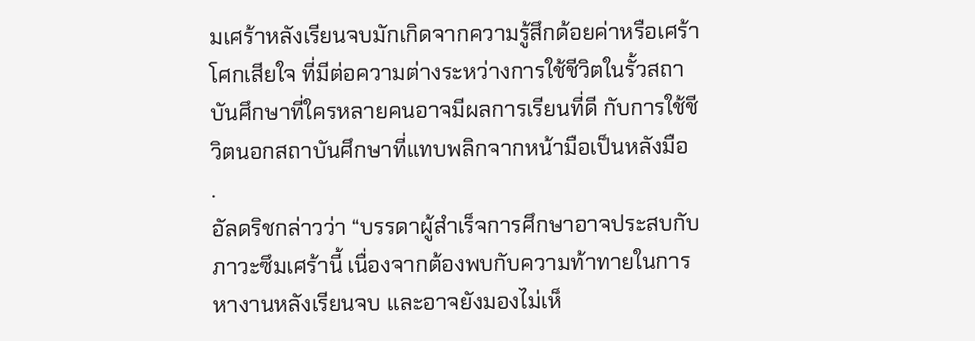มเศร้าหลังเรียนจบมักเกิดจากความรู้สึกด้อยค่าหรือเศร้าโศกเสียใจ ที่มีต่อความต่างระหว่างการใช้ชีวิตในรั้วสถาบันศึกษาที่ใครหลายคนอาจมีผลการเรียนที่ดี กับการใช้ชีวิตนอกสถาบันศึกษาที่แทบพลิกจากหน้ามือเป็นหลังมือ
.
อัลดริชกล่าวว่า “บรรดาผู้สำเร็จการศึกษาอาจประสบกับภาวะซึมเศร้านี้ เนื่องจากต้องพบกับความท้าทายในการหางานหลังเรียนจบ และอาจยังมองไม่เห็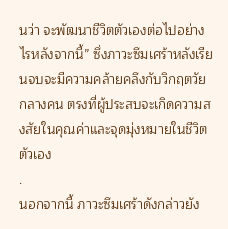นว่า จะพัฒนาชีวิตตัวเองต่อไปอย่างไรหลังจากนี้” ซึ่งภาวะซึมเศร้าหลังเรียนจบจะมีความคล้ายคลึงกับวิกฤตวัยกลางคน ตรงที่ผู้ประสบจะเกิดความสงสัยในคุณค่าและจุดมุ่งหมายในชีวิตตัวเอง
.
นอกจากนี้ ภาวะซึมเศร้าดังกล่าวยัง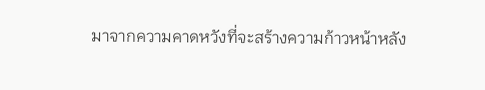มาจากความคาดหวังที่จะสร้างความก้าวหน้าหลัง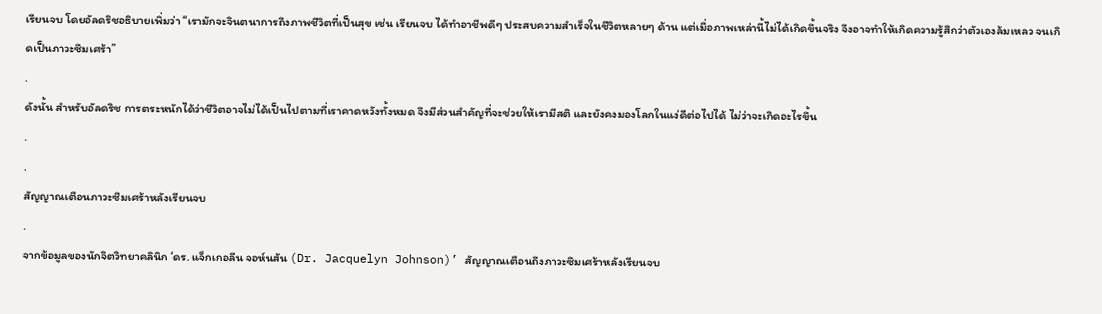เรียนจบ โดยอัลดริชอธิบายเพิ่มว่า “เรามักจะจินตนาการถึงภาพชีวิตที่เป็นสุข เช่น เรียนจบ ได้ทำอาชีพดีๆ ประสบความสำเร็จในชีวิตหลายๆ ด้าน แต่เมื่อภาพเหล่านี้ไม่ได้เกิดขึ้นจริง จึงอาจทำให้เกิดความรู้สึกว่าตัวเองล้มเหลว จนเกิดเป็นภาวะซึมเศร้า”
.
ดังนั้น สำหรับอัลดริช การตระหนักได้ว่าชีวิตอาจไม่ได้เป็นไปตามที่เราคาดหวังทั้งหมด จึงมีส่วนสำคัญที่จะช่วยให้เรามีสติ และยังคงมองโลกในแง่ดีต่อไปได้ ไม่ว่าจะเกิดอะไรขึ้น
.
.
สัญญาณเตือนภาวะซึมเศร้าหลังเรียนจบ
.
จากข้อมูลของนักจิตวิทยาคลินิก ‘ดร. แจ็กเกอลีน จอห์นสัน (Dr. Jacquelyn Johnson)’ สัญญาณเตือนถึงภาวะซึมเศร้าหลังเรียนจบ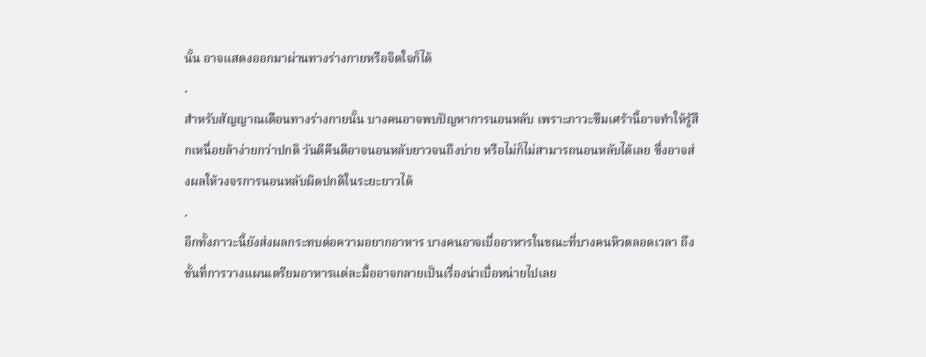นั้น อาจแสดงออกมาผ่านทางร่างกายหรือจิตใจก็ได้
.
สำหรับสัญญาณเตือนทางร่างกายนั้น บางคนอาจพบปัญหาการนอนหลับ เพราะภาวะซึมเศร้านี้อาจทำให้รู้สึกเหนื่อยล้าง่ายกว่าปกติ วันดีคืนดีอาจนอนหลับยาวจนถึงบ่าย หรือไม่ก็ไม่สามารถนอนหลับได้เลย ซึ่งอาจส่งผลให้วงจรการนอนหลับผิดปกติในระยะยาวได้
.
อีกทั้งภาวะนี้ยังส่งผลกระทบต่อความอยากอาหาร บางคนอาจเบื่ออาหารในขณะที่บางคนหิวตลอดเวลา ถึงขั้นที่การวางแผนเตรียมอาหารแต่ละมื้ออาจกลายเป็นเรื่องน่าเบื่อหน่ายไปเลย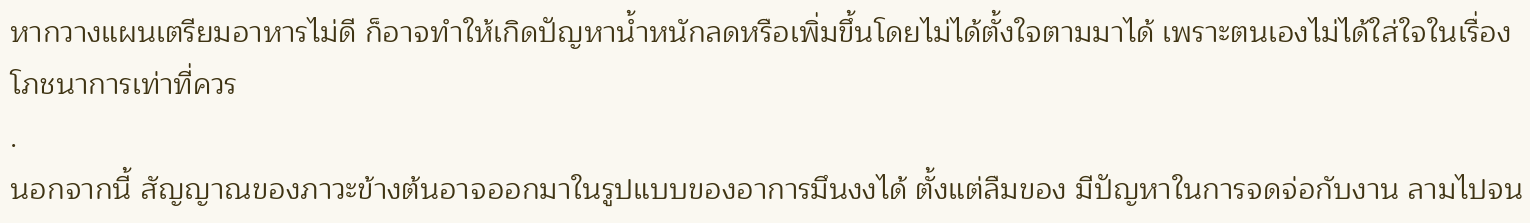หากวางแผนเตรียมอาหารไม่ดี ก็อาจทำให้เกิดปัญหาน้ำหนักลดหรือเพิ่มขึ้นโดยไม่ได้ตั้งใจตามมาได้ เพราะตนเองไม่ได้ใส่ใจในเรื่องโภชนาการเท่าที่ควร
.
นอกจากนี้ สัญญาณของภาวะข้างต้นอาจออกมาในรูปแบบของอาการมึนงงได้ ตั้งแต่ลืมของ มีปัญหาในการจดจ่อกับงาน ลามไปจน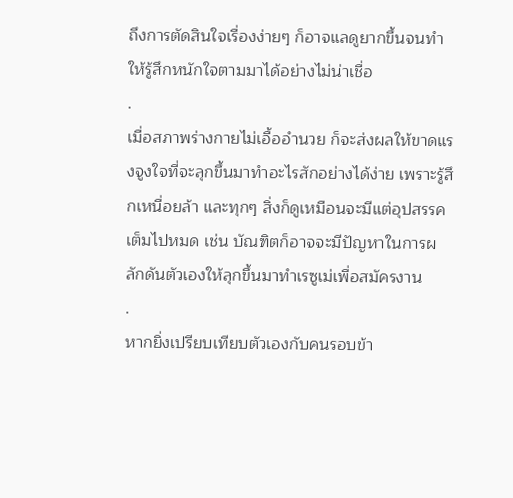ถึงการตัดสินใจเรื่องง่ายๆ ก็อาจแลดูยากขึ้นจนทำให้รู้สึกหนักใจตามมาได้อย่างไม่น่าเชื่อ
.
เมื่อสภาพร่างกายไม่เอื้ออำนวย ก็จะส่งผลให้ขาดแรงจูงใจที่จะลุกขึ้นมาทำอะไรสักอย่างได้ง่าย เพราะรู้สึกเหนื่อยล้า และทุกๆ สิ่งก็ดูเหมือนจะมีแต่อุปสรรคเต็มไปหมด เช่น บัณฑิตก็อาจจะมีปัญหาในการผลักดันตัวเองให้ลุกขึ้นมาทำเรซูเม่เพื่อสมัครงาน
.
หากยิ่งเปรียบเทียบตัวเองกับคนรอบข้า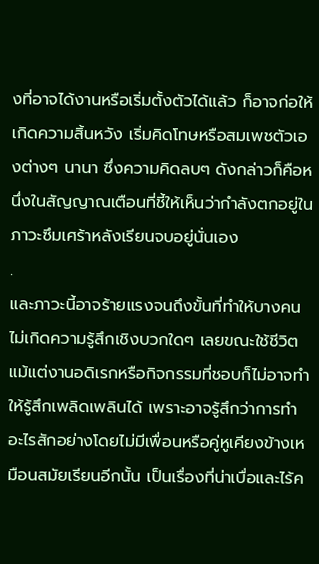งที่อาจได้งานหรือเริ่มตั้งตัวได้แล้ว ก็อาจก่อให้เกิดความสิ้นหวัง เริ่มคิดโทษหรือสมเพชตัวเองต่างๆ นานา ซึ่งความคิดลบๆ ดังกล่าวก็คือหนึ่งในสัญญาณเตือนที่ชี้ให้เห็นว่ากำลังตกอยู่ในภาวะซึมเศร้าหลังเรียนจบอยู่นั่นเอง
.
และภาวะนี้อาจร้ายแรงจนถึงขั้นที่ทำให้บางคนไม่เกิดความรู้สึกเชิงบวกใดๆ เลยขณะใช้ชีวิต แม้แต่งานอดิเรกหรือกิจกรรมที่ชอบก็ไม่อาจทำให้รู้สึกเพลิดเพลินได้ เพราะอาจรู้สึกว่าการทำอะไรสักอย่างโดยไม่มีเพื่อนหรือคู่หูเคียงข้างเหมือนสมัยเรียนอีกนั้น เป็นเรื่องที่น่าเบื่อและไร้ค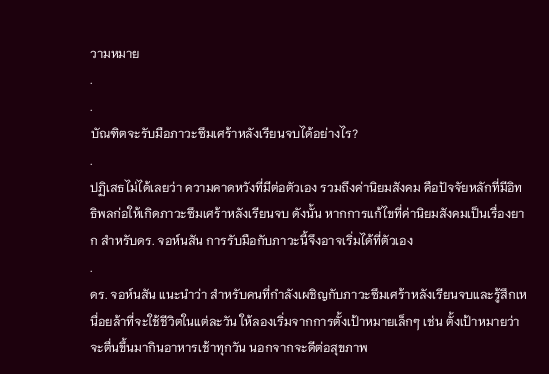วามหมาย
.
.
บัณฑิตจะรับมือภาวะซึมเศร้าหลังเรียนจบได้อย่างไร?
.
ปฏิเสธไม่ได้เลยว่า ความคาดหวังที่มีต่อตัวเอง รวมถึงค่านิยมสังคม คือปัจจัยหลักที่มีอิทธิพลก่อให้เกิดภาวะซึมเศร้าหลังเรียนจบ ดังนั้น หากการแก้ไขที่ค่านิยมสังคมเป็นเรื่องยาก สำหรับดร. จอห์นสัน การรับมือกับภาวะนี้จึงอาจเริ่มได้ที่ตัวเอง
.
ดร. จอห์นสัน แนะนำว่า สำหรับคนที่กำลังเผชิญกับภาวะซึมเศร้าหลังเรียนจบและรู้สึกเหนื่อยล้าที่จะใช้ชีวิตในแต่ละวัน ให้ลองเริ่มจากการตั้งเป้าหมายเล็กๆ เช่น ตั้งเป้าหมายว่าจะตื่นขึ้นมากินอาหารเช้าทุกวัน นอกจากจะดีต่อสุขภาพ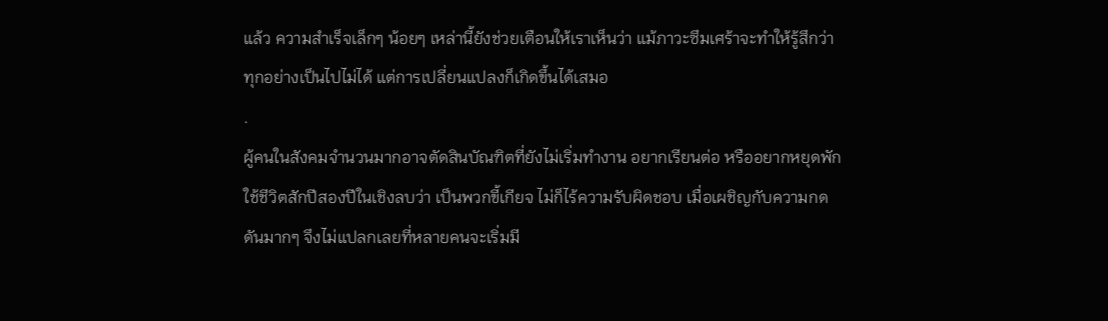แล้ว ความสำเร็จเล็กๆ น้อยๆ เหล่านี้ยังช่วยเตือนให้เราเห็นว่า แม้ภาวะซึมเศร้าจะทำให้รู้สึกว่าทุกอย่างเป็นไปไม่ได้ แต่การเปลี่ยนแปลงก็เกิดขึ้นได้เสมอ
.
ผู้คนในสังคมจำนวนมากอาจตัดสินบัณฑิตที่ยังไม่เริ่มทำงาน อยากเรียนต่อ หรืออยากหยุดพักใช้ชีวิตสักปีสองปีในเชิงลบว่า เป็นพวกขี้เกียจ ไม่ก็ไร้ความรับผิดชอบ เมื่อเผชิญกับความกดดันมากๆ จึงไม่แปลกเลยที่หลายคนจะเริ่มมี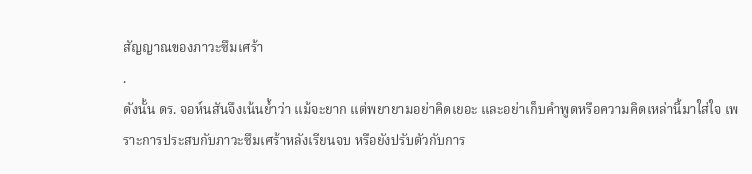สัญญาณของภาวะซึมเศร้า
.
ดังนั้น ดร. จอห์นสันจึงเน้นย้ำว่า แม้จะยาก แต่พยายามอย่าคิดเยอะ และอย่าเก็บคำพูดหรือความคิดเหล่านี้มาใส่ใจ เพราะการประสบกับภาวะซึมเศร้าหลังเรียนจบ หรือยังปรับตัวกับการ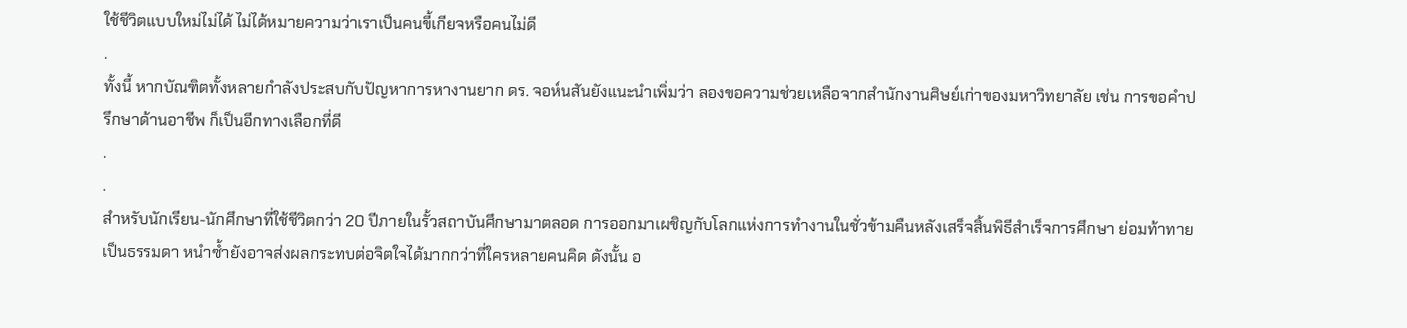ใช้ชีวิตแบบใหม่ไม่ได้ ไม่ได้หมายความว่าเราเป็นคนขี้เกียจหรือคนไม่ดี
.
ทั้งนี้ หากบัณฑิตทั้งหลายกำลังประสบกับปัญหาการหางานยาก ดร. จอห์นสันยังแนะนำเพิ่มว่า ลองขอความช่วยเหลือจากสำนักงานศิษย์เก่าของมหาวิทยาลัย เช่น การขอคำปรึกษาด้านอาชีพ ก็เป็นอีกทางเลือกที่ดี
.
.
สำหรับนักเรียน-นักศึกษาที่ใช้ชีวิตกว่า 20 ปีภายในรั้วสถาบันศึกษามาตลอด การออกมาเผชิญกับโลกแห่งการทำงานในชั่วข้ามคืนหลังเสร็จสิ้นพิธีสำเร็จการศึกษา ย่อมท้าทายเป็นธรรมดา หนำซ้ำยังอาจส่งผลกระทบต่อจิตใจได้มากกว่าที่ใครหลายคนคิด ดังนั้น อ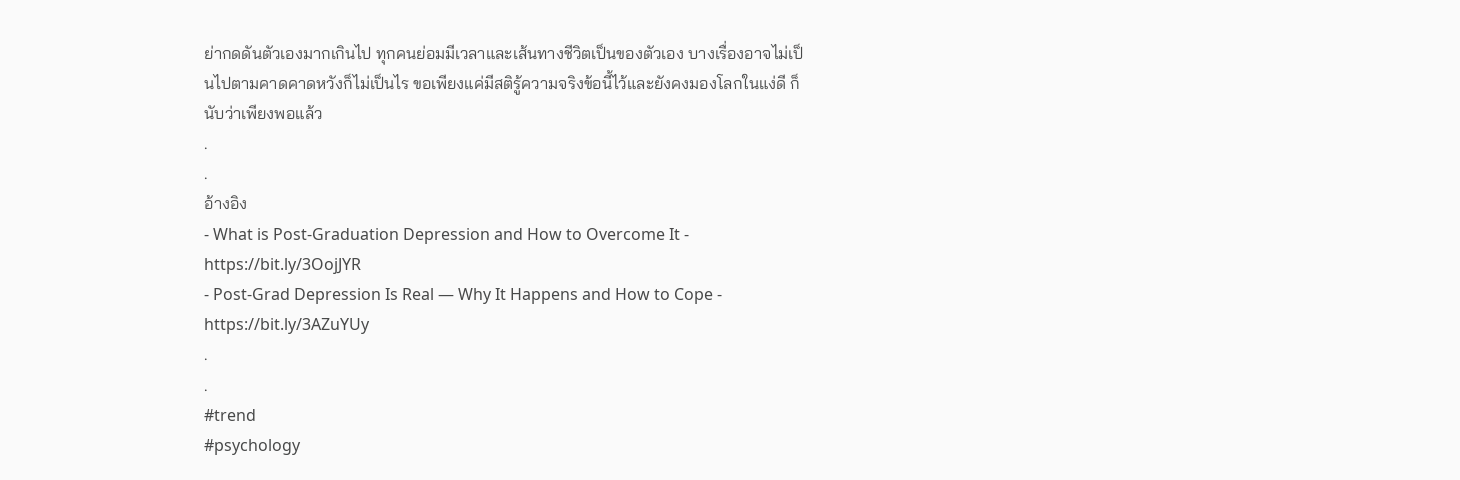ย่ากดดันตัวเองมากเกินไป ทุกคนย่อมมีเวลาและเส้นทางชีวิตเป็นของตัวเอง บางเรื่องอาจไม่เป็นไปตามคาดคาดหวังก็ไม่เป็นไร ขอเพียงแค่มีสติรู้ความจริงข้อนี้ไว้และยังคงมองโลกในแง่ดี ก็นับว่าเพียงพอแล้ว
.
.
อ้างอิง
- What is Post-Graduation Depression and How to Overcome It - https://bit.ly/3OojJYR
- Post-Grad Depression Is Real — Why It Happens and How to Cope - https://bit.ly/3AZuYUy
.
.
#trend
#psychology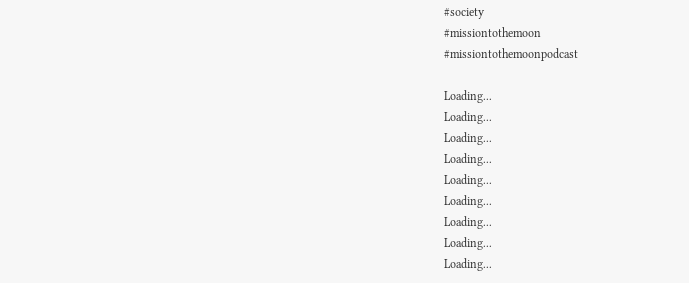#society
#missiontothemoon
#missiontothemoonpodcast

Loading...
Loading...
Loading...
Loading...
Loading...
Loading...
Loading...
Loading...
Loading...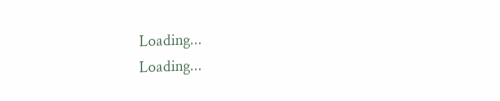Loading...
Loading...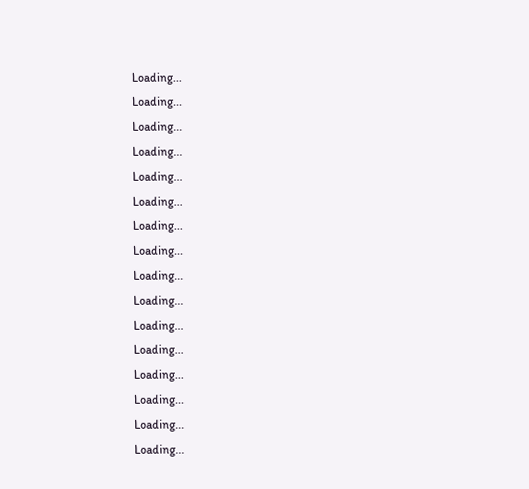Loading...
Loading...
Loading...
Loading...
Loading...
Loading...
Loading...
Loading...
Loading...
Loading...
Loading...
Loading...
Loading...
Loading...
Loading...
Loading...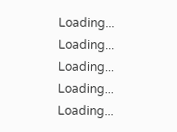Loading...
Loading...
Loading...
Loading...
Loading...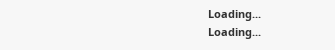Loading...
Loading...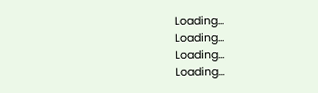Loading...
Loading...
Loading...
Loading...